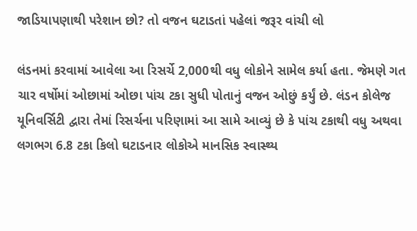જાડિયાપણાથી પરેશાન છો? તો વજન ઘટાડતાં પહેલાં જરૂર વાંચી લો

લંડનમાં કરવામાં આવેલા આ રિસર્ચે 2,000થી વધુ લોકોને સામેલ કર્યા હતા. જેમણે ગત ચાર વર્ષોમાં ઓછામાં ઓછા પાંચ ટકા સુધી પોતાનું વજન ઓછું કર્યું છે. લંડન કોલેજ યૂનિવર્સિટી દ્વારા તેમાં રિસર્ચના પરિણામાં આ સામે આવ્યું છે કે પાંચ ટકાથી વધુ અથવા લગભગ 6.8 ટકા કિલો ઘટાડનાર લોકોએ માનસિક સ્વાસ્થ્ય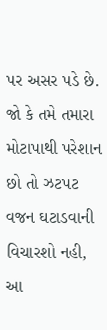પર અસર પડે છે.
જો કે તમે તમારા મોટાપાથી પરેશાન છો તો ઝટપટ વજન ઘટાડવાની વિચારશો નહી, આ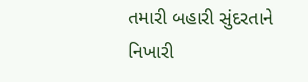તમારી બહારી સુંદરતાને નિખારી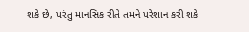શકે છે, પરંતુ માનસિક રીતે તમને પરેશાન કરી શકે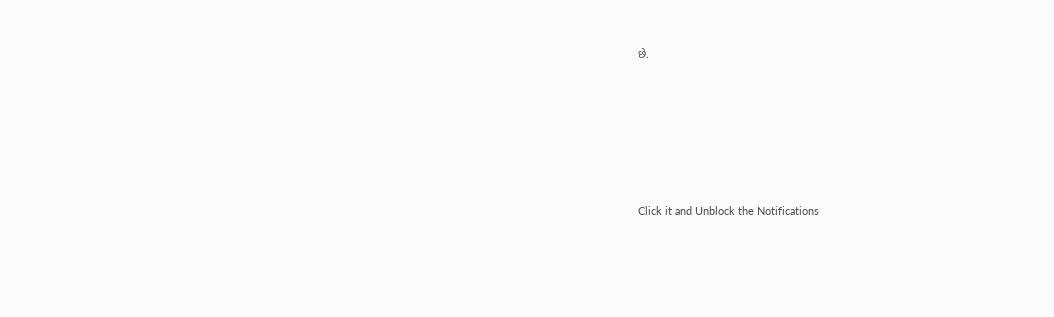છે.












Click it and Unblock the Notifications